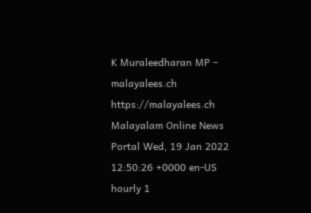K Muraleedharan MP – malayalees.ch https://malayalees.ch Malayalam Online News Portal Wed, 19 Jan 2022 12:50:26 +0000 en-US hourly 1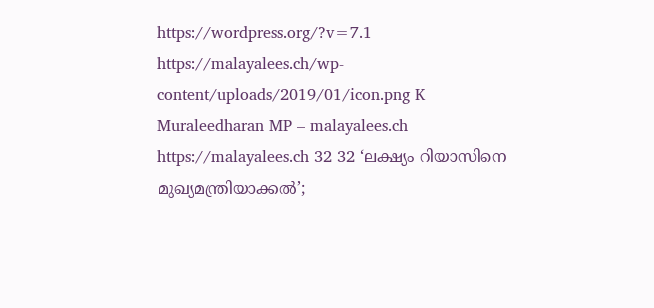https://wordpress.org/?v=7.1 https://malayalees.ch/wp-content/uploads/2019/01/icon.png K Muraleedharan MP – malayalees.ch https://malayalees.ch 32 32 ‘ലക്ഷ്യം റിയാസിനെ മുഖ്യമന്ത്രിയാക്കല്‍’;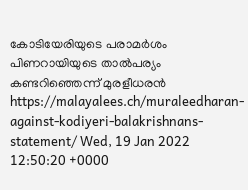കോടിയേരിയുടെ പരാമര്‍ശം പിണറായിയുടെ താല്‍പര്യം കണ്ടറിഞ്ഞെന്ന് മുരളീധരന്‍ https://malayalees.ch/muraleedharan-against-kodiyeri-balakrishnans-statement/ Wed, 19 Jan 2022 12:50:20 +0000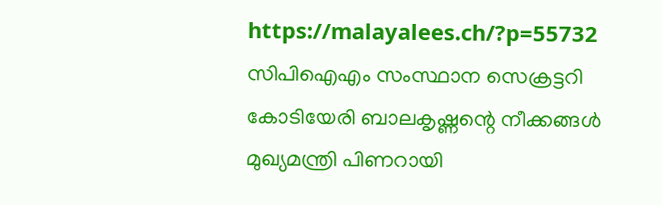https://malayalees.ch/?p=55732 സിപിഐഎം സംസ്ഥാന സെക്രട്ടറി കോടിയേരി ബാലകൃഷ്ണന്റെ നീക്കങ്ങള്‍ മുഖ്യമന്ത്രി പിണറായി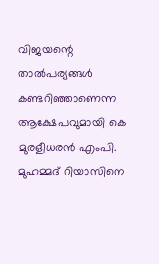വിജയന്റെ താല്‍പര്യങ്ങള്‍ കണ്ടറിഞ്ഞാണെന്ന ആക്ഷേപവുമായി കെ മുരളീധരന്‍ എംപി. മുഹമ്മദ് റിയാസിനെ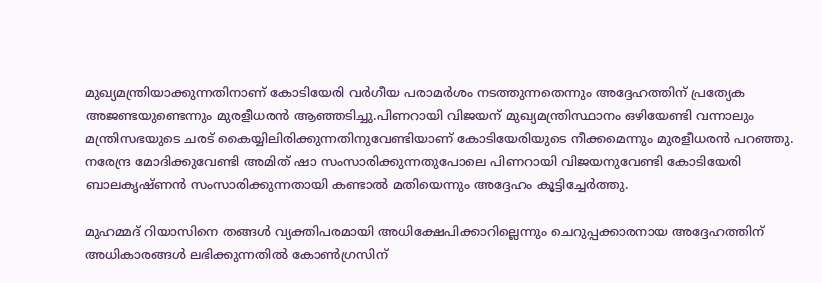മുഖ്യമന്ത്രിയാക്കുന്നതിനാണ് കോടിയേരി വര്‍ഗീയ പരാമര്‍ശം നടത്തുന്നതെന്നും അദ്ദേഹത്തിന് പ്രത്യേക അജണ്ടയുണ്ടെന്നും മുരളീധരന്‍ ആഞ്ഞടിച്ചു.പിണറായി വിജയന് മുഖ്യമന്ത്രിസ്ഥാനം ഒഴിയേണ്ടി വന്നാലും മന്ത്രിസഭയുടെ ചരട് കൈയ്യിലിരിക്കുന്നതിനുവേണ്ടിയാണ് കോടിയേരിയുടെ നീക്കമെന്നും മുരളീധരന്‍ പറഞ്ഞു. നരേന്ദ്ര മോദിക്കുവേണ്ടി അമിത് ഷാ സംസാരിക്കുന്നതുപോലെ പിണറായി വിജയനുവേണ്ടി കോടിയേരി ബാലകൃഷ്ണന്‍ സംസാരിക്കുന്നതായി കണ്ടാല്‍ മതിയെന്നും അദ്ദേഹം കൂട്ടിച്ചേര്‍ത്തു.

മുഹമ്മദ് റിയാസിനെ തങ്ങള്‍ വ്യക്തിപരമായി അധിക്ഷേപിക്കാറില്ലെന്നും ചെറുപ്പക്കാരനായ അദ്ദേഹത്തിന് അധികാരങ്ങള്‍ ലഭിക്കുന്നതില്‍ കോണ്‍ഗ്രസിന്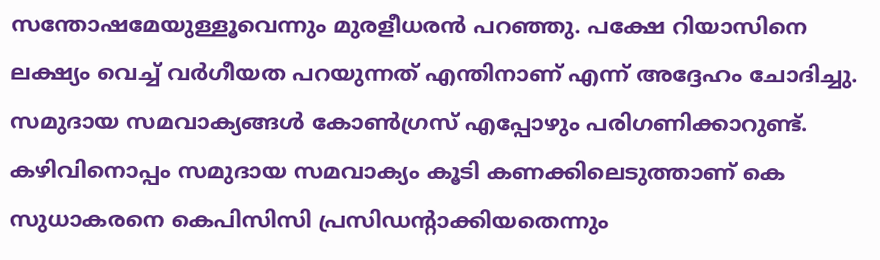സന്തോഷമേയുള്ളൂവെന്നും മുരളീധരന്‍ പറഞ്ഞു. പക്ഷേ റിയാസിനെ ലക്ഷ്യം വെച്ച് വര്‍ഗീയത പറയുന്നത് എന്തിനാണ് എന്ന് അദ്ദേഹം ചോദിച്ചു. സമുദായ സമവാക്യങ്ങള്‍ കോണ്‍ഗ്രസ് എപ്പോഴും പരിഗണിക്കാറുണ്ട്. കഴിവിനൊപ്പം സമുദായ സമവാക്യം കൂടി കണക്കിലെടുത്താണ് കെ സുധാകരനെ കെപിസിസി പ്രസിഡന്റാക്കിയതെന്നും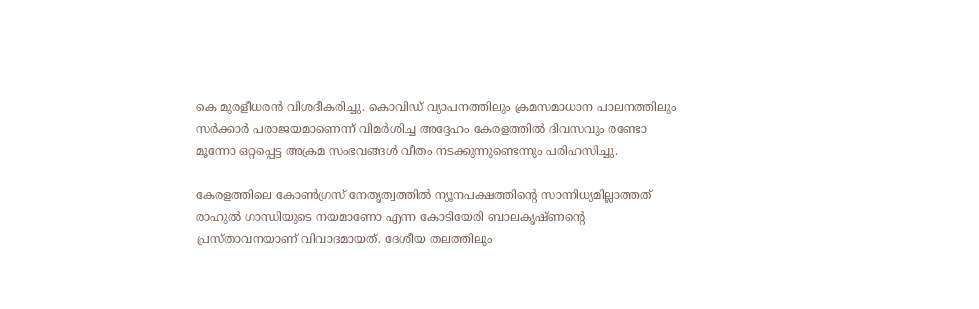കെ മുരളീധരന്‍ വിശദീകരിച്ചു. കൊവിഡ് വ്യാപനത്തിലും ക്രമസമാധാന പാലനത്തിലും സര്‍ക്കാര്‍ പരാജയമാണെന്ന് വിമര്‍ശിച്ച അദ്ദേഹം കേരളത്തില്‍ ദിവസവും രണ്ടോ മൂന്നോ ഒറ്റപ്പെട്ട അക്രമ സംഭവങ്ങള്‍ വീതം നടക്കുന്നുണ്ടെന്നും പരിഹസിച്ചു.

കേരളത്തിലെ കോണ്‍ഗ്രസ് നേതൃത്വത്തില്‍ ന്യൂനപക്ഷത്തിന്റെ സാന്നിധ്യമില്ലാത്തത് രാഹുല്‍ ഗാന്ധിയുടെ നയമാണോ എന്ന കോടിയേരി ബാലകൃഷ്ണന്റെ പ്രസ്താവനയാണ് വിവാദമായത്. ദേശീയ തലത്തിലും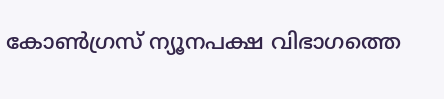കോണ്‍ഗ്രസ് ന്യൂനപക്ഷ വിഭാഗത്തെ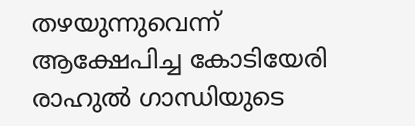തഴയുന്നുവെന്ന് ആക്ഷേപിച്ച കോടിയേരി രാഹുല്‍ ഗാന്ധിയുടെ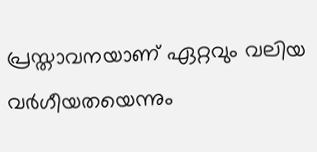പ്രസ്താവനയാണ് ഏറ്റവും വലിയ വര്‍ഗീയതയെന്നും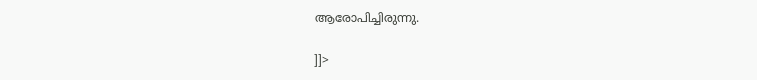ആരോപിച്ചിരുന്നു.

]]>